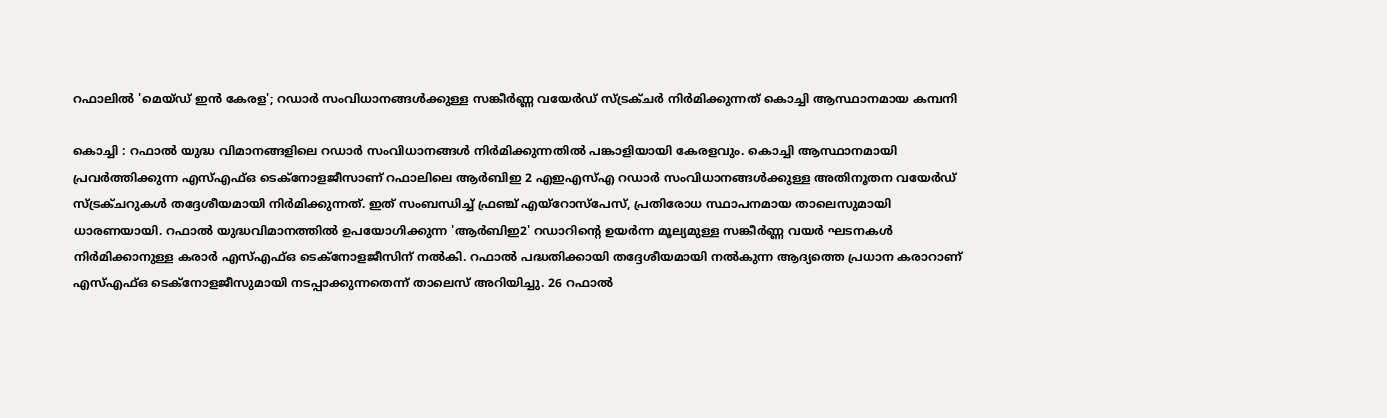റഫാലിൽ 'മെയ്ഡ് ഇൻ കേരള'; റഡാർ സംവിധാനങ്ങൾക്കുള്ള സങ്കീർണ്ണ വയേർഡ് സ്ട്രക്ചർ നിർമിക്കുന്നത് കൊച്ചി ആസ്ഥാനമായ കമ്പനി

കൊച്ചി : റഫാൽ യുദ്ധ വിമാനങ്ങളിലെ റഡാർ സംവിധാനങ്ങൾ നിർമിക്കുന്നതിൽ പങ്കാളിയായി കേരളവും. കൊച്ചി ആസ്ഥാനമായി പ്രവർത്തിക്കുന്ന എസ്എഫ്ഒ ടെക്നോളജീസാണ് റഫാലിലെ ആർബിഇ 2 എഇഎസ്എ റഡാർ സംവിധാനങ്ങൾക്കുള്ള അതിനൂതന വയേർഡ് സ്ട്രക്ചറുകൾ തദ്ദേശീയമായി നിർമിക്കുന്നത്. ഇത് സംബന്ധിച്ച് ഫ്രഞ്ച് എയ്റോസ്പേസ്, പ്രതിരോധ സ്ഥാപനമായ താലെസുമായി ധാരണയായി. റഫാൽ യുദ്ധവിമാനത്തിൽ ഉപയോഗിക്കുന്ന 'ആർബിഇ2' റഡാറിന്റെ ഉയർന്ന മൂല്യമുള്ള സങ്കീർണ്ണ വയർ ഘടനകൾ നിർമിക്കാനുള്ള കരാർ എസ്എഫ്ഒ ടെക്നോളജീസിന് നൽകി. റഫാൽ പദ്ധതിക്കായി തദ്ദേശീയമായി നൽകുന്ന ആദ്യത്തെ പ്രധാന കരാറാണ് എസ്എഫ്ഒ ടെക്നോളജീസുമായി നടപ്പാക്കുന്നതെന്ന് താലെസ് അറിയിച്ചു. 26 റഫാൽ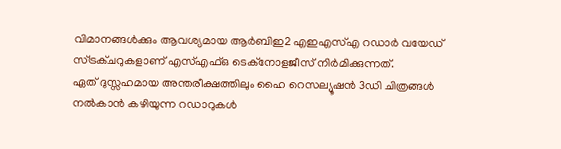വിമാനങ്ങൾക്കും ആവശ്യമായ ആർബിഇ2 എഇഎസ്എ റഡാർ വയേഡ് സ്ട്രക്ചറുകളാണ് എസ്എഫ്ഒ ടെക്നോളജീസ് നിർമിക്കുന്നത്.
ഏത് ദുസ്സഹമായ അന്തരീക്ഷത്തിലും ഹൈ റെസല്യൂഷൻ 3ഡി ചിത്രങ്ങൾ നൽകാൻ കഴിയുന്ന റഡാറുകൾ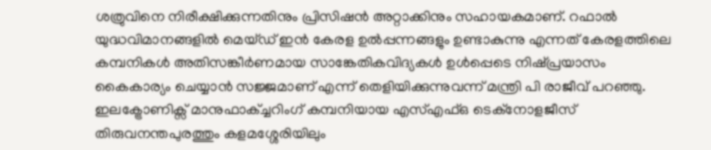ശത്രുവിനെ നിരീക്ഷിക്കുന്നതിനും പ്രിസിഷൻ അറ്റാക്കിനും സഹായകമാണ്. റഫാൽ യുദ്ധവിമാനങ്ങളിൽ മെയ്ഡ് ഇൻ കേരള ഉൽപ്പന്നങ്ങളും ഉണ്ടാകുന്നു എന്നത് കേരളത്തിലെ കമ്പനികൾ അതിസങ്കീർണമായ സാങ്കേതികവിദ്യകൾ ഉൾപ്പെടെ നിഷ്പ്രയാസം കൈകാര്യം ചെയ്യാൻ സജ്ജമാണ് എന്ന് തെളിയിക്കുന്നുവന്ന് മന്ത്രി പി രാജീവ് പറഞ്ഞു.
ഇലക്ട്രോണിക്സ് മാനുഫാക്ച്ചറിംഗ് കമ്പനിയായ എസ്എഫ്ഒ ടെക്നോളജീസ് തിരുവനന്തപുരത്തും കളമശ്ശേരിയിലും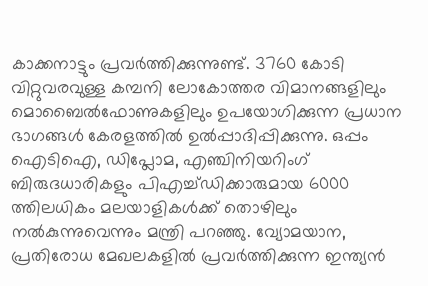കാക്കനാട്ടും പ്രവർത്തിക്കുന്നുണ്ട്. 3760 കോടി വിറ്റുവരവുള്ള കമ്പനി ലോകോത്തര വിമാനങ്ങളിലും മൊബൈൽഫോണുകളിലും ഉപയോഗിക്കുന്ന പ്രധാന ഭാഗങ്ങൾ കേരളത്തിൽ ഉൽപ്പാദിപ്പിക്കുന്നു. ഒപ്പം ഐടിഐ, ഡിപ്ലോമ, എഞ്ചിനിയറിംഗ് ബിരുദധാരികളും പിഎച്ച്ഡിക്കാരുമായ 6000 ത്തിലധികം മലയാളികൾക്ക് തൊഴിലും നൽകുന്നുവെന്നും മന്ത്രി പറഞ്ഞു. വ്യോമയാന, പ്രതിരോധ മേഖലകളിൽ പ്രവർത്തിക്കുന്ന ഇന്ത്യൻ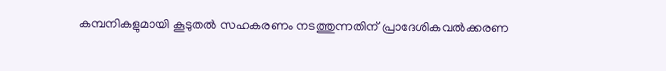കമ്പനികളുമായി കൂടുതൽ സഹകരണം നടത്തുന്നതിന് പ്രാദേശികവൽക്കരണ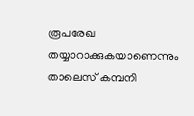രൂപരേഖ തയ്യാറാക്കുകയാണെന്നും താലെസ് കമ്പനി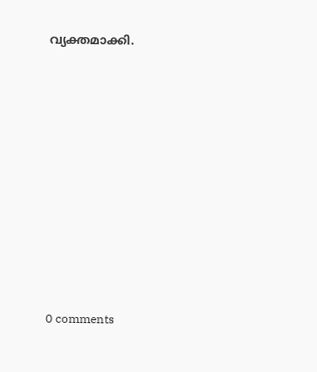വ്യക്തമാക്കി.










0 comments